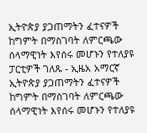ኢትዮጵያ ያጋጠማትን ፈተናዎች ከግምት በማስገባት ለምርጫው ሰላማዊነት እየሰሩ መሆኑን የተለያዩ ፓርቲዎች ገለጹ - ኢዜአ አማርኛ
ኢትዮጵያ ያጋጠማትን ፈተናዎች ከግምት በማስገባት ለምርጫው ሰላማዊነት እየሰሩ መሆኑን የተለያዩ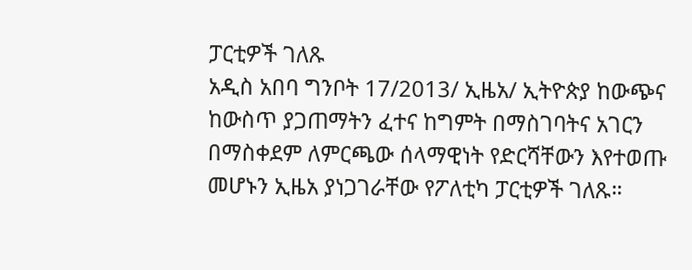ፓርቲዎች ገለጹ
አዲስ አበባ ግንቦት 17/2013/ ኢዜአ/ ኢትዮጵያ ከውጭና ከውስጥ ያጋጠማትን ፈተና ከግምት በማስገባትና አገርን በማስቀደም ለምርጫው ሰላማዊነት የድርሻቸውን እየተወጡ መሆኑን ኢዜአ ያነጋገራቸው የፖለቲካ ፓርቲዎች ገለጹ።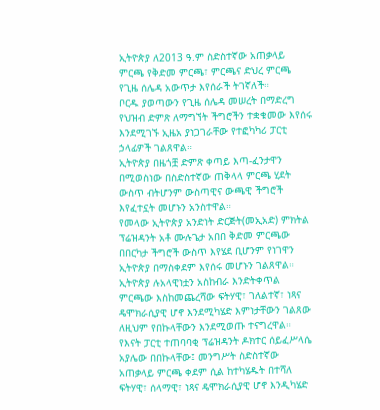ኢትዮጵያ ለ2013 ዓ.ም ስድስተኛው አጠቃላይ ምርጫ የቅድመ ምርጫ፣ ምርጫና ድህረ ምርጫ የጊዜ ሰሌዳ አውጥታ እየሰራች ትገኛለች።
ቦርዱ ያወጣውን የጊዜ ሰሌዳ መሠረት በማድረግ የህዝብ ድምጽ ለማግኘት ችግሮችን ተቋቁመው እየሰሩ እንደሚገኙ ኢዜአ ያነጋገራቸው የተፎካካሪ ፓርቲ ኃላፊዎች ገልጸዋል።
ኢትዮጵያ በዜጎቿ ድምጽ ቀጣይ እጣ-ፈንታዋን በሚወስነው በስድስተኛው ጠቅላላ ምርጫ ሂደት ውስጥ ብትሆንም ውስጣዊና ውጫዊ ችግሮች እየፈተኗት መሆኑን አንስተዋል።
የመላው ኢትዮጵያ አንድነት ድርጅት(መኢአድ) ምክትል ፕሬዝዳንት አቶ ሙሉጌታ አበበ ቅድመ ምርጫው በበርካታ ችግሮች ውስጥ እየሄደ ቢሆንም የነገዋን ኢትዮጵያ በማስቀደም እየሰሩ መሆኑን ገልጸዋል።
ኢትዮጵያ ሉአላዊነቷን አስከብራ እንድትቀጥል ምርጫው እስከመጨረሻው ፍትሃዊ፣ ገለልተኛ፣ ነጻና ዴሞክራሲያዊ ሆኖ እንደሚካሄድ እምነታቸውን ገልጸው ለዚህም የበኩላቸውን እንደሚወጡ ተናግረዋል።
የእናት ፓርቲ ተጠባባቂ ፕሬዝዳንት ዶክተር ሰይፈሥላሴ አያሌው በበኩላቸው፤ መንግሥት ስድስተኛው አጠቃላይ ምርጫ ቀደም ሲል ከተካሄዱት በተሻለ ፍትሃዊ፣ ሰላማዊ፣ ነጻና ዴሞክራሲያዊ ሆኖ እንዲካሄድ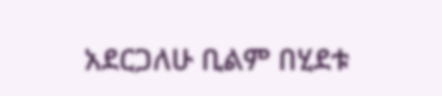አደርጋለሁ ቢልም በሂደቱ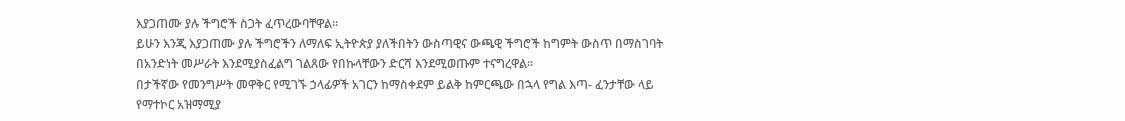እያጋጠሙ ያሉ ችግሮች ስጋት ፈጥረውባቸዋል።
ይሁን እንጂ እያጋጠሙ ያሉ ችግሮችን ለማለፍ ኢትዮጵያ ያለችበትን ውስጣዊና ውጫዊ ችግሮች ከግምት ውስጥ በማስገባት በአንድነት መሥራት እንደሚያስፈልግ ገልጸው የበኩላቸውን ድርሻ እንደሚወጡም ተናግረዋል።
በታችኛው የመንግሥት መዋቅር የሚገኙ ኃላፊዎች አገርን ከማስቀደም ይልቅ ከምርጫው በኋላ የግል እጣ- ፈንታቸው ላይ የማተኮር አዝማሚያ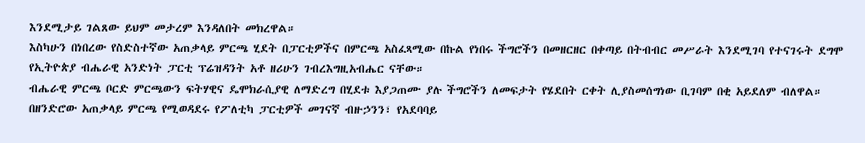እንደሚታይ ገልጸው ይህም መታረም እንዳለበት መክረዋል።
እስካሁን በነበረው የስድስተኛው አጠቃላይ ምርጫ ሂደት በፓርቲዎችና በምርጫ አስፈጻሚው በኩል የነበሩ ችግሮችን በመዘርዘር በቀጣይ በትብብር መሥራት እንደሚገባ የተናገሩት ደግሞ የኢትዮጵያ ብሔራዊ አንድነት ፓርቲ ፕሬዝዳንት አቶ ዘሪሁን ገብረእግዚአብሔር ናቸው።
ብሔራዊ ምርጫ ቦርድ ምርጫውን ፍትሃዊና ዴሞክራሲያዊ ለማድረግ በሂደቱ እያጋጠሙ ያሉ ችግሮችን ለመፍታት የሄደበት ርቀት ሊያስመሰግነው ቢገባም በቂ አይደለም ብለዋል።
በዘንድሮው አጠቃላይ ምርጫ የሚወዳደሩ የፖለቲካ ፓርቲዎች መገናኛ ብዙኃንን፣ የአደባባይ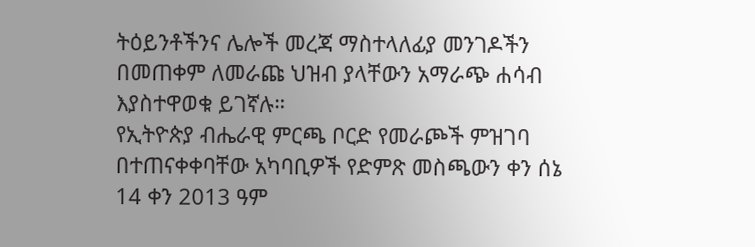ትዕይንቶችንና ሌሎች መረጃ ማስተላለፊያ መንገዶችን በመጠቀም ለመራጩ ህዝብ ያላቸውን አማራጭ ሐሳብ እያስተዋወቁ ይገኛሉ።
የኢትዮጵያ ብሔራዊ ምርጫ ቦርድ የመራጮች ምዝገባ በተጠናቀቀባቸው አካባቢዎች የድምጽ መስጫውን ቀን ሰኔ 14 ቀን 2013 ዓም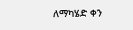ለማካሄድ ቀን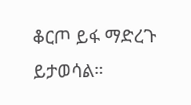ቆርጦ ይፋ ማድረጉ ይታወሳል።